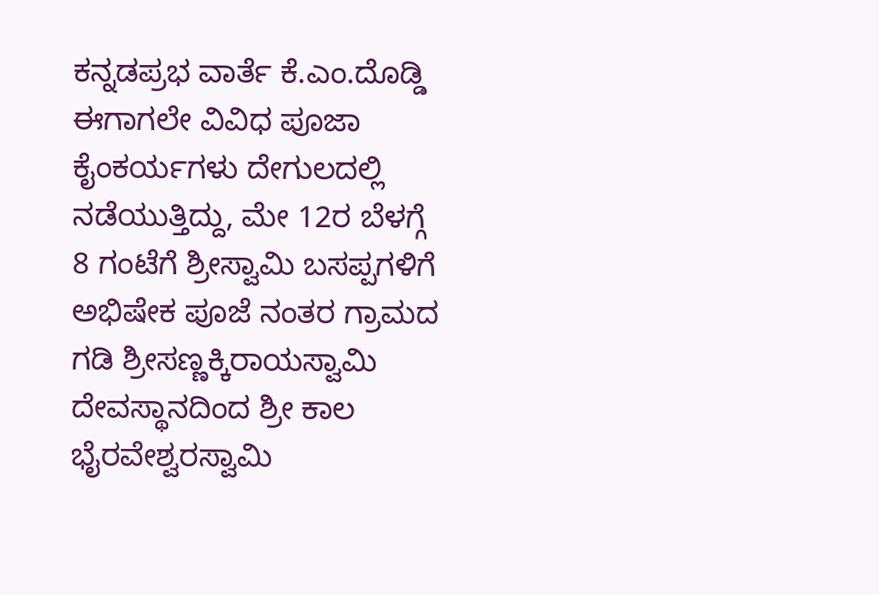ಕನ್ನಡಪ್ರಭ ವಾರ್ತೆ ಕೆ.ಎಂ.ದೊಡ್ಡಿ
ಈಗಾಗಲೇ ವಿವಿಧ ಪೂಜಾ ಕೈಂಕರ್ಯಗಳು ದೇಗುಲದಲ್ಲಿ ನಡೆಯುತ್ತಿದ್ದು, ಮೇ 12ರ ಬೆಳಗ್ಗೆ 8 ಗಂಟೆಗೆ ಶ್ರೀಸ್ವಾಮಿ ಬಸಪ್ಪಗಳಿಗೆ ಅಭಿಷೇಕ ಪೂಜೆ ನಂತರ ಗ್ರಾಮದ ಗಡಿ ಶ್ರೀಸಣ್ಣಕ್ಕಿರಾಯಸ್ವಾಮಿ ದೇವಸ್ಥಾನದಿಂದ ಶ್ರೀ ಕಾಲ ಭೈರವೇಶ್ವರಸ್ವಾಮಿ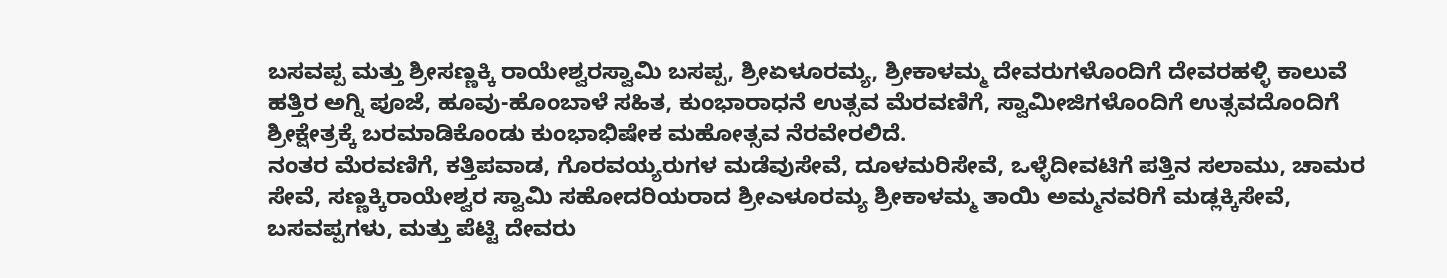ಬಸವಪ್ಪ ಮತ್ತು ಶ್ರೀಸಣ್ಣಕ್ಕಿ ರಾಯೇಶ್ವರಸ್ವಾಮಿ ಬಸಪ್ಪ, ಶ್ರೀಏಳೂರಮ್ಯ, ಶ್ರೀಕಾಳಮ್ಮ ದೇವರುಗಳೊಂದಿಗೆ ದೇವರಹಳ್ಳಿ ಕಾಲುವೆ ಹತ್ತಿರ ಅಗ್ನಿ ಪೂಜೆ, ಹೂವು-ಹೊಂಬಾಳೆ ಸಹಿತ, ಕುಂಭಾರಾಧನೆ ಉತ್ಸವ ಮೆರವಣಿಗೆ, ಸ್ವಾಮೀಜಿಗಳೊಂದಿಗೆ ಉತ್ಸವದೊಂದಿಗೆ ಶ್ರೀಕ್ಷೇತ್ರಕ್ಕೆ ಬರಮಾಡಿಕೊಂಡು ಕುಂಭಾಭಿಷೇಕ ಮಹೋತ್ಸವ ನೆರವೇರಲಿದೆ.
ನಂತರ ಮೆರವಣಿಗೆ, ಕತ್ತಿಪವಾಡ, ಗೊರವಯ್ಯರುಗಳ ಮಡೆವುಸೇವೆ, ದೂಳಮರಿಸೇವೆ, ಒಳ್ಳೆದೀವಟಿಗೆ ಪತ್ತಿನ ಸಲಾಮು, ಚಾಮರ ಸೇವೆ, ಸಣ್ಣಕ್ಕಿರಾಯೇಶ್ವರ ಸ್ವಾಮಿ ಸಹೋದರಿಯರಾದ ಶ್ರೀಎಳೂರಮ್ಯ ಶ್ರೀಕಾಳಮ್ಮ ತಾಯಿ ಅಮ್ಮನವರಿಗೆ ಮಡ್ಲಕ್ಕಿಸೇವೆ, ಬಸವಪ್ಪಗಳು, ಮತ್ತು ಪೆಟ್ಟಿ ದೇವರು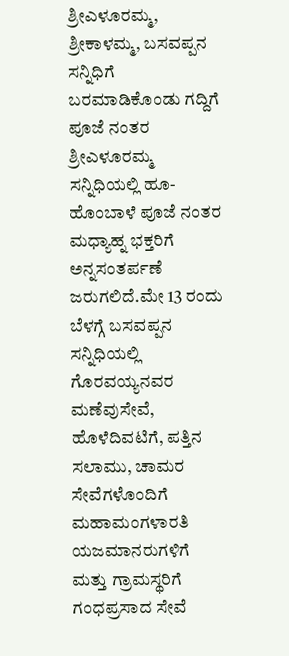ಶ್ರೀಎಳೂರಮ್ಮ, ಶ್ರೀಕಾಳಮ್ಮ, ಬಸವಪ್ಪನ ಸನ್ನಿಧಿಗೆ ಬರಮಾಡಿಕೊಂಡು ಗದ್ದಿಗೆ ಪೂಜೆ ನಂತರ ಶ್ರೀಎಳೂರಮ್ಮ ಸನ್ನಿಧಿಯಲ್ಲಿ ಹೂ-ಹೊಂಬಾಳೆ ಪೂಜೆ ನಂತರ ಮಧ್ಯಾಹ್ನ ಭಕ್ತರಿಗೆ ಅನ್ನಸಂತರ್ಪಣೆ ಜರುಗಲಿದೆ.ಮೇ 13 ರಂದು ಬೆಳಗ್ಗೆ ಬಸವಪ್ಪನ ಸನ್ನಿಧಿಯಲ್ಲಿ ಗೊರವಯ್ಯನವರ ಮಣೆವುಸೇವೆ, ಹೊಳೆದಿವಟಿಗೆ, ಪತ್ತಿನ ಸಲಾಮು, ಚಾಮರ ಸೇವೆಗಳೊಂದಿಗೆ ಮಹಾಮಂಗಳಾರತಿ ಯಜಮಾನರುಗಳಿಗೆ ಮತ್ತು ಗ್ರಾಮಸ್ಥರಿಗೆ ಗಂಧಪ್ರಸಾದ ಸೇವೆ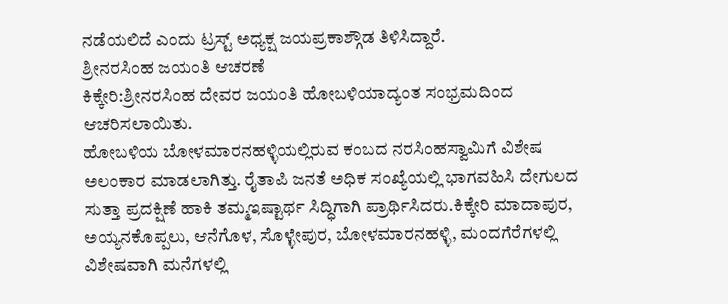ನಡೆಯಲಿದೆ ಎಂದು ಟ್ರಸ್ಟ್ ಅಧ್ಯಕ್ಷ ಜಯಪ್ರಕಾಶ್ಗೌಡ ತಿಳಿಸಿದ್ದಾರೆ.
ಶ್ರೀನರಸಿಂಹ ಜಯಂತಿ ಆಚರಣೆ
ಕಿಕ್ಕೇರಿ:ಶ್ರೀನರಸಿಂಹ ದೇವರ ಜಯಂತಿ ಹೋಬಳಿಯಾದ್ಯಂತ ಸಂಭ್ರಮದಿಂದ ಆಚರಿಸಲಾಯಿತು.
ಹೋಬಳಿಯ ಬೋಳಮಾರನಹಳ್ಳಿಯಲ್ಲಿರುವ ಕಂಬದ ನರಸಿಂಹಸ್ವಾಮಿಗೆ ವಿಶೇಷ ಅಲಂಕಾರ ಮಾಡಲಾಗಿತ್ತು. ರೈತಾಪಿ ಜನತೆ ಅಧಿಕ ಸಂಖ್ಯೆಯಲ್ಲಿ ಭಾಗವಹಿಸಿ ದೇಗುಲದ ಸುತ್ತಾ ಪ್ರದಕ್ಷಿಣೆ ಹಾಕಿ ತಮ್ಮಇಷ್ಟಾರ್ಥ ಸಿದ್ಧಿಗಾಗಿ ಪ್ರಾರ್ಥಿಸಿದರು.ಕಿಕ್ಕೇರಿ ಮಾದಾಪುರ, ಅಯ್ಯನಕೊಪ್ಪಲು, ಆನೆಗೊಳ, ಸೊಳ್ಳೇಪುರ, ಬೋಳಮಾರನಹಳ್ಳಿ, ಮಂದಗೆರೆಗಳಲ್ಲಿ ವಿಶೇಷವಾಗಿ ಮನೆಗಳಲ್ಲಿ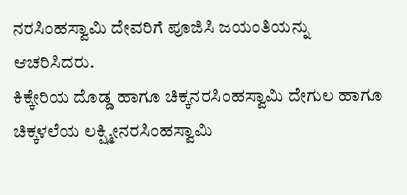ನರಸಿಂಹಸ್ವಾಮಿ ದೇವರಿಗೆ ಪೂಜಿಸಿ ಜಯಂತಿಯನ್ನು ಆಚರಿಸಿದರು.
ಕಿಕ್ಕೇರಿಯ ದೊಡ್ಡ ಹಾಗೂ ಚಿಕ್ಕನರಸಿಂಹಸ್ವಾಮಿ ದೇಗುಲ ಹಾಗೂ ಚಿಕ್ಕಳಲೆಯ ಲಕ್ಷ್ಮೀನರಸಿಂಹಸ್ವಾಮಿ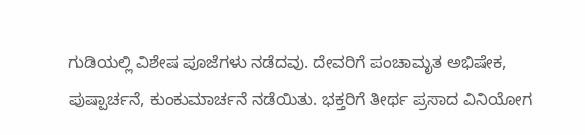ಗುಡಿಯಲ್ಲಿ ವಿಶೇಷ ಪೂಜೆಗಳು ನಡೆದವು. ದೇವರಿಗೆ ಪಂಚಾಮೃತ ಅಭಿಷೇಕ, ಪುಷ್ಪಾರ್ಚನೆ, ಕುಂಕುಮಾರ್ಚನೆ ನಡೆಯಿತು. ಭಕ್ತರಿಗೆ ತೀರ್ಥ ಪ್ರಸಾದ ವಿನಿಯೋಗ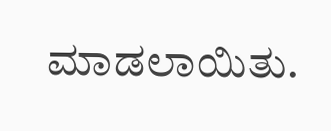ಮಾಡಲಾಯಿತು.